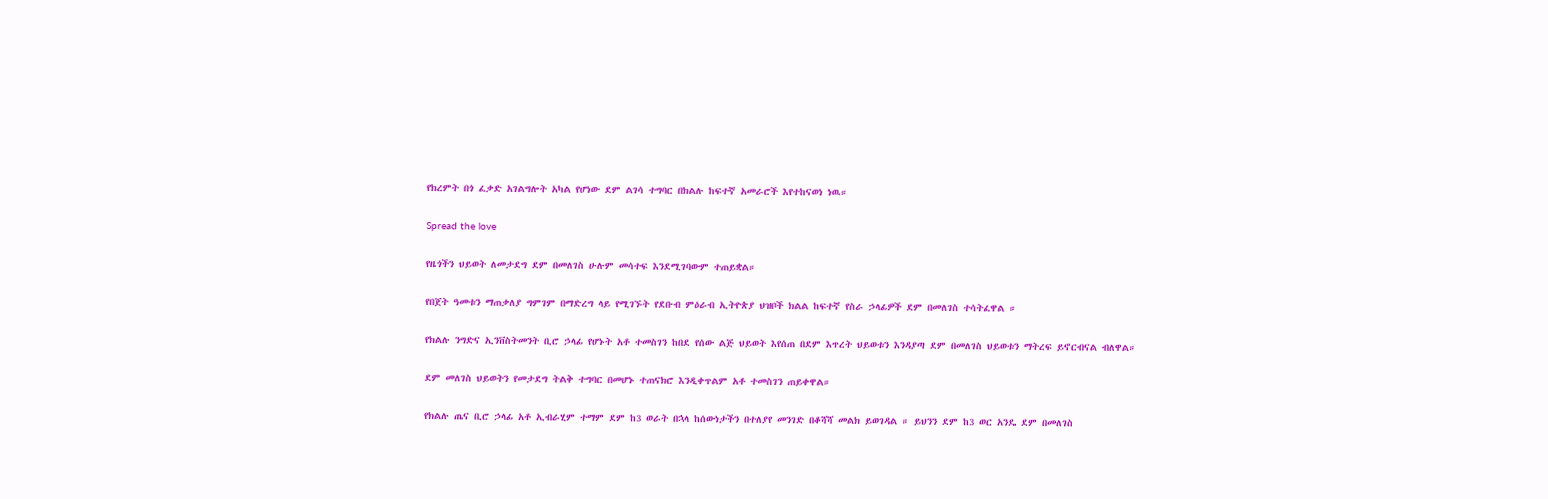የክረምት በጎ ፈቃድ አገልግሎት አካል የሆነው ደም ልገሳ ተግባር በክልሉ ከፍተኛ አመራሮች እየተከናወነ ነዉ።

Spread the love

የዜጎችን ህይወት ለመታደግ ደም በመለገስ ሁሉም መሳተፍ እንደሚገባውም ተጠይቋል።

የበጀት ዓመቱን ማጠቃለያ ግምገም በማድረግ ላይ የሚገኙት የደቡብ ምዕራብ ኢትዮጵያ ህዝቦች ክልል ከፍተኛ የስራ ኃላፊዎች ደም በመለገስ ተሳትፈዋል ።

የክልሉ ንግድና ኢንቨስትመንት ቢሮ ኃላፊ የሆኑት አቶ ተመስገን ከበደ የሰው ልጅ ህይወት እየሰጠ በደም እጥረት ህይወቱን እንዳያጣ ደም በመለገስ ህይወቱን ማትረፍ ይኖርብናል ብለዋል።

ደም መለገስ ህይወትን የመታደግ ትልቅ ተግባር በመሆኑ ተጠናክሮ እንዲቀጥልም አቶ ተመስገን ጠይቀዋል።

የክልሉ ጤና ቢሮ ኃላፊ አቶ ኢብራሂም ተማም ደም ከ3 ወራት በኋላ ከሰውነታችን በተለያየ መንገድ በቆሻሻ መልክ ይወገዳል ። ይህንን ደም ከ3 ወር አንዴ ደም በመለገስ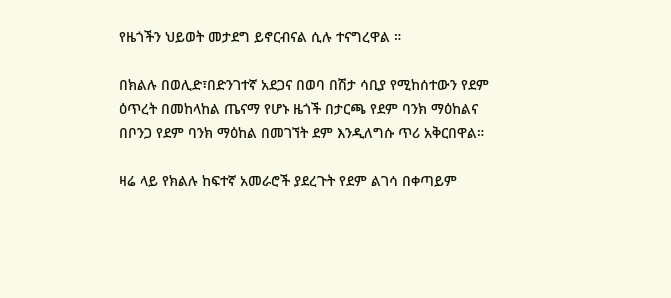የዜጎችን ህይወት መታደግ ይኖርብናል ሲሉ ተናግረዋል ።

በክልሉ በወሊድ፣በድንገተኛ አደጋና በወባ በሽታ ሳቢያ የሚከሰተውን የደም ዕጥረት በመከላከል ጤናማ የሆኑ ዜጎች በታርጫ የደም ባንክ ማዕከልና በቦንጋ የደም ባንክ ማዕከል በመገኘት ደም እንዲለግሱ ጥሪ አቅርበዋል።

ዛሬ ላይ የክልሉ ከፍተኛ አመራሮች ያደረጉት የደም ልገሳ በቀጣይም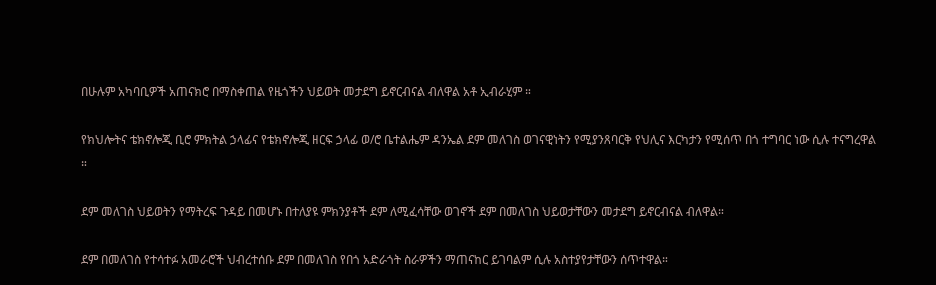በሁሉም አካባቢዎች አጠናክሮ በማስቀጠል የዜጎችን ህይወት መታደግ ይኖርብናል ብለዋል አቶ ኢብራሂም ።

የክህሎትና ቴክኖሎጂ ቢሮ ምክትል ኃላፊና የቴክኖሎጂ ዘርፍ ኃላፊ ወ/ሮ ቤተልሔም ዳንኤል ደም መለገስ ወገናዊነትን የሚያንጸባርቅ የህሊና እርካታን የሚሰጥ በጎ ተግባር ነው ሲሉ ተናግረዋል ።

ደም መለገስ ህይወትን የማትረፍ ጉዳይ በመሆኑ በተለያዩ ምክንያቶች ደም ለሚፈሳቸው ወገኖች ደም በመለገስ ህይወታቸውን መታደግ ይኖርብናል ብለዋል።

ደም በመለገስ የተሳተፉ አመራሮች ህብረተሰቡ ደም በመለገስ የበጎ አድራጎት ስራዎችን ማጠናከር ይገባልም ሲሉ አስተያየታቸውን ሰጥተዋል።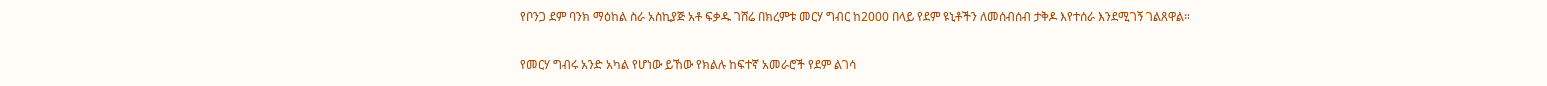የቦንጋ ደም ባንክ ማዕከል ስራ አስኪያጅ አቶ ፍቃዱ ገሸሬ በክረምቱ መርሃ ግብር ከ2000 በላይ የደም ዩኒቶችን ለመሰብሰብ ታቅዶ እየተሰራ እንደሚገኝ ገልጸዋል።

የመርሃ ግብሩ አንድ አካል የሆነው ይኸው የክልሉ ከፍተኛ አመራሮች የደም ልገሳ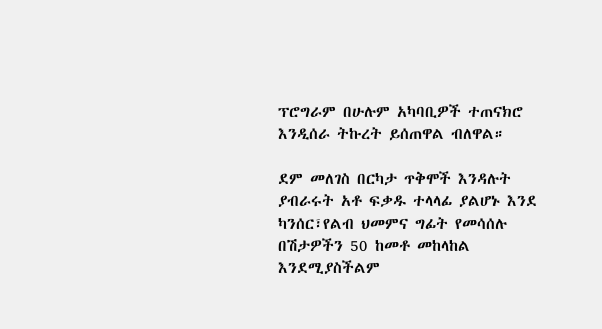ፕሮግራም በሁሉም አካባቢዎች ተጠናክሮ እንዲሰራ ትኩረት ይሰጠዋል ብለዋል።

ደም መለገስ በርካታ ጥቅሞች እንዳሉት ያብራሩት አቶ ፍቃዱ ተላላፊ ያልሆኑ እንደ ካንሰር፣የልብ ህመምና ግፊት የመሳሰሉ በሽታዎችን 50 ከመቶ መከላከል እንደሚያስችልም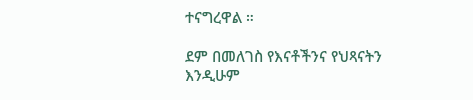ተናግረዋል ።

ደም በመለገስ የእናቶችንና የህጻናትን እንዲሁም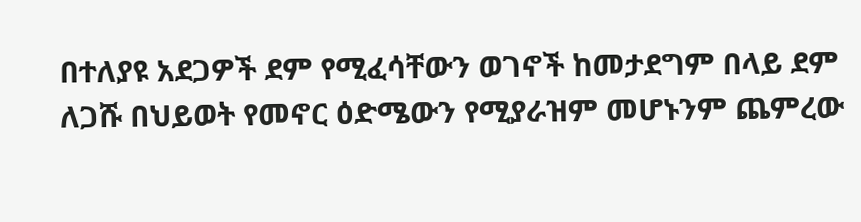በተለያዩ አደጋዎች ደም የሚፈሳቸውን ወገኖች ከመታደግም በላይ ደም ለጋሹ በህይወት የመኖር ዕድሜውን የሚያራዝም መሆኑንም ጨምረው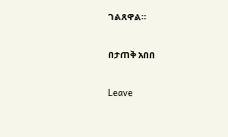ገልጸዋል።

በታጠቅ አበበ

Leave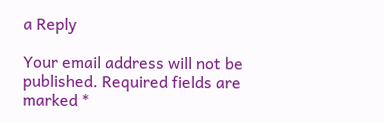a Reply

Your email address will not be published. Required fields are marked *